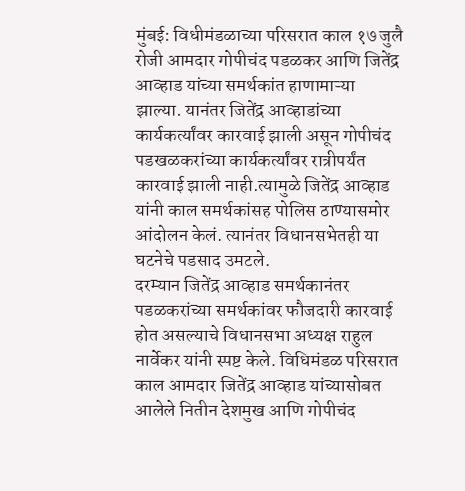मुंबई: विधीमंडळाच्या परिसरात काल १७ जुलै रोजी आमदार गोपीचंद पडळकर आणि जितेंद्र आव्हाड यांच्या समर्थकांत हाणामाऱ्या झाल्या. यानंतर जितेंद्र आव्हाडांच्या कार्यकर्त्यांवर कारवाई झाली असून गोपीचंद पडखळकरांच्या कार्यकर्त्यांवर रात्रीपर्यंत कारवाई झाली नाही.त्यामुळे जितेंद्र आव्हाड यांनी काल समर्थकांसह पोलिस ठाण्यासमोर आंदोलन केलं. त्यानंतर विधानसभेतही या घटनेचे पडसाद उमटले.
दरम्यान जितेंद्र आव्हाड समर्थकानंतर पडळकरांच्या समर्थकांवर फौजदारी कारवाई होत असल्याचे विधानसभा अध्यक्ष राहुल नार्वेकर यांनी स्पष्ट केले. विधिमंडळ परिसरात काल आमदार जितेंद्र आव्हाड यांच्यासोबत आलेले नितीन देशमुख आणि गोपीचंद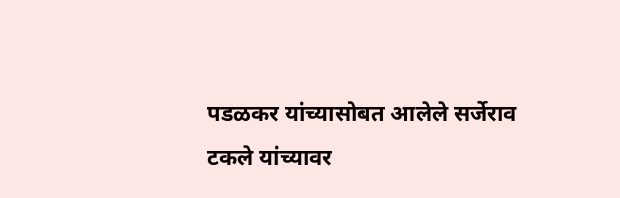पडळकर यांच्यासोबत आलेले सर्जेराव टकले यांच्यावर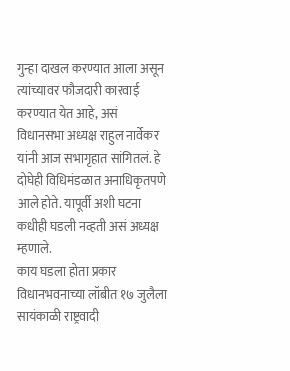गुन्हा दाखल करण्यात आला असून त्यांच्यावर फौजदारी कारवाई करण्यात येत आहे, असं विधानसभा अध्यक्ष राहुल नार्वेकर यांनी आज सभागृहात सांगितलं. हे दोघेही विधिमंडळात अनाधिकृतपणे आले होते. यापूर्वी अशी घटना कधीही घडली नव्हती असं अध्यक्ष म्हणाले.
काय घडला होता प्रकार
विधानभवनाच्या लॉबीत १७ जुलैला सायंकाळी राष्ट्रवादी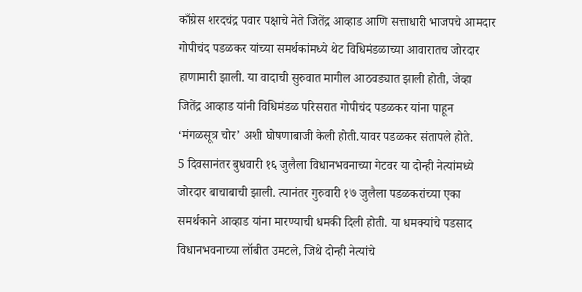काँग्रेस शरदचंद्र पवार पक्षाचे नेते जितेंद्र आव्हाड आणि सत्ताधारी भाजपचे आमदार गोपीचंद पडळकर यांच्या समर्थकांमध्ये थेट विधिमंडळाच्या आवारातच जोरदार हाणामारी झाली. या वादाची सुरुवात मागील आठवड्यात झाली होती, जेव्हा जितेंद्र आव्हाड यांनी विधिमंडळ परिसरात गोपीचंद पडळकर यांना पाहून ‘मंगळसूत्र चोर’ अशी घोषणाबाजी केली होती.यावर पडळकर संतापले होते.
5 दिवसानंतर बुधवारी १६ जुलैला विधानभवनाच्या गेटवर या दोन्ही नेत्यांमध्ये जोरदार बाचाबाची झाली. त्यानंतर गुरुवारी १७ जुलैला पडळकरांच्या एका समर्थकाने आव्हाड यांना मारण्याची धमकी दिली होती. या धमक्यांचे पडसाद विधानभवनाच्या लॉबीत उमटले, जिथे दोन्ही नेत्यांचे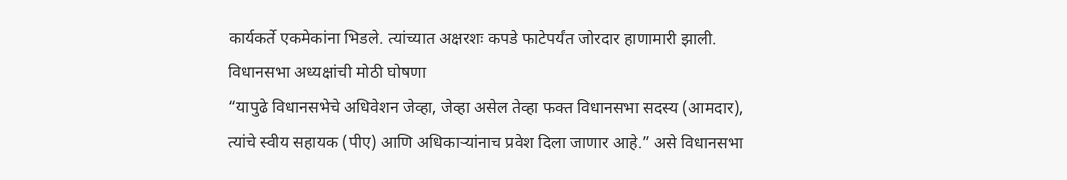कार्यकर्ते एकमेकांना भिडले. त्यांच्यात अक्षरशः कपडे फाटेपर्यंत जोरदार हाणामारी झाली.
विधानसभा अध्यक्षांची मोठी घोषणा
“यापुढे विधानसभेचे अधिवेशन जेव्हा, जेव्हा असेल तेव्हा फक्त विधानसभा सदस्य (आमदार), त्यांचे स्वीय सहायक (पीए) आणि अधिकाऱ्यांनाच प्रवेश दिला जाणार आहे.” असे विधानसभा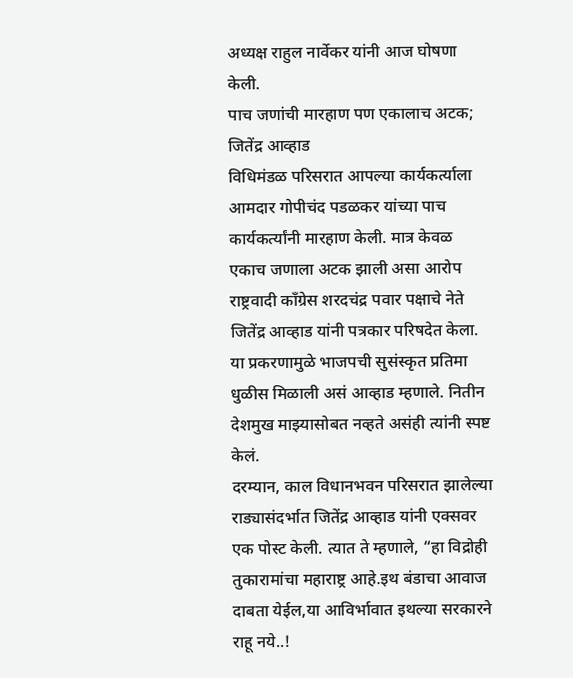अध्यक्ष राहुल नार्वेकर यांनी आज घोषणा केली.
पाच जणांची मारहाण पण एकालाच अटक; जितेंद्र आव्हाड
विधिमंडळ परिसरात आपल्या कार्यकर्त्याला आमदार गोपीचंद पडळकर यांच्या पाच कार्यकर्त्यांनी मारहाण केली. मात्र केवळ एकाच जणाला अटक झाली असा आरोप राष्ट्रवादी काँग्रेस शरदचंद्र पवार पक्षाचे नेते जितेंद्र आव्हाड यांनी पत्रकार परिषदेत केला. या प्रकरणामुळे भाजपची सुसंस्कृत प्रतिमा धुळीस मिळाली असं आव्हाड म्हणाले. नितीन देशमुख माझ्यासोबत नव्हते असंही त्यांनी स्पष्ट केलं.
दरम्यान, काल विधानभवन परिसरात झालेल्या राड्यासंदर्भात जितेंद्र आव्हाड यांनी एक्सवर एक पोस्ट केली. त्यात ते म्हणाले, “हा विद्रोही तुकारामांचा महाराष्ट्र आहे.इथ बंडाचा आवाज दाबता येईल,या आविर्भावात इथल्या सरकारने राहू नये..!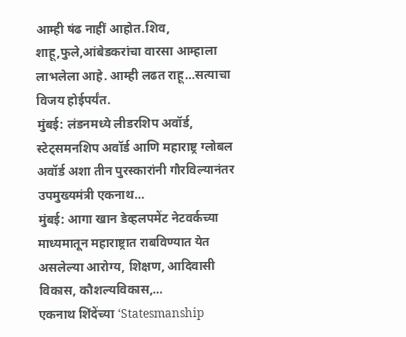आम्ही षंढ नाहीं आहोत.शिव, शाहू,फुले,आंबेडकरांचा वारसा आम्हाला लाभलेला आहे. आम्ही लढत राहू…सत्याचा विजय होईपर्यंत.
मुंबई: लंडनमध्ये लीडरशिप अवॉर्ड, स्टेट्समनशिप अवॉर्ड आणि महाराष्ट्र ग्लोबल अवॉर्ड अशा तीन पुरस्कारांनी गौरविल्यानंतर उपमुख्यमंत्री एकनाथ…
मुंबई: आगा खान डेव्हलपमेंट नेटवर्कच्या माध्यमातून महाराष्ट्रात राबविण्यात येत असलेल्या आरोग्य, शिक्षण, आदिवासी विकास, कौशल्यविकास,…
एकनाथ शिंदेंच्या ‘Statesmanship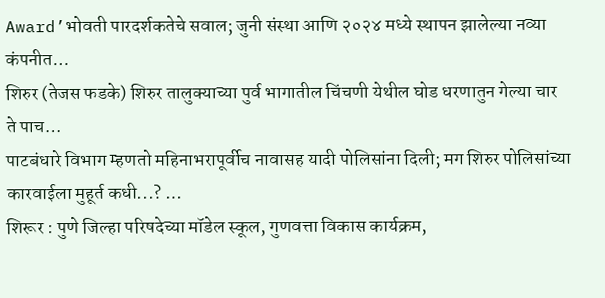Award’भोवती पारदर्शकतेचे सवाल; जुनी संस्था आणि २०२४ मध्ये स्थापन झालेल्या नव्या कंपनीत…
शिरुर (तेजस फडके) शिरुर तालुक्याच्या पुर्व भागातील चिंचणी येथील घोड धरणातुन गेल्या चार ते पाच…
पाटबंधारे विभाग म्हणतो महिनाभरापूर्वीच नावासह यादी पोलिसांना दिली; मग शिरुर पोलिसांच्या कारवाईला मुहूर्त कधी...? …
शिरूर : पुणे जिल्हा परिषदेच्या मॉडेल स्कूल, गुणवत्ता विकास कार्यक्रम,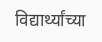विद्यार्थ्यांच्या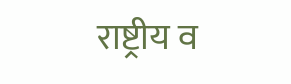राष्ट्रीय व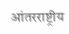आंतरराष्ट्रीय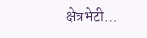क्षेत्रभेटी…